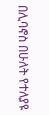በሊባኖስ በሁለት የተለያዩ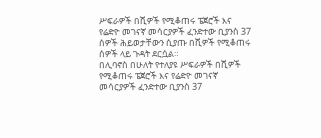ሥፍራዎች በሺዎች የሚቆጠሩ ፔጀሮች እና የሬድዮ መገናኛ መሳርያዎች ፈንድተው ቢያንስ 37 ሰዎች ሕይወታቸውን ሲያጡ በሺዎች የሚቆጠሩ ሰዎች ላይ ጉዳት ደርሷል።
በሊባኖስ በሁለት የተለያዩ ሥፍራዎች በሺዎች የሚቆጠሩ ፔጀሮች እና የሬድዮ መገናኛ መሳርያዎች ፈንድተው ቢያንስ 37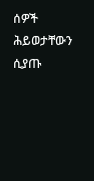ሰዎች ሕይወታቸውን ሲያጡ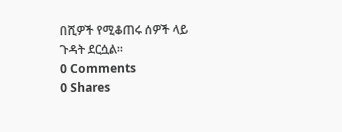በሺዎች የሚቆጠሩ ሰዎች ላይ ጉዳት ደርሷል።
0 Comments
0 Shares